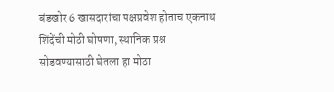बंडखोर 6 खासदारांचा पक्षप्रवेश होताच एकनाथ शिंदेंची मोठी घोषणा, स्थानिक प्रश्न सोडवण्यासाठी घेतला हा मोठा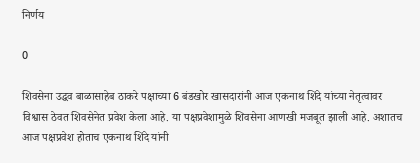निर्णय

0

शिवसेना उद्धव बाळासाहेब ठाकरे पक्षाच्या 6 बंडखोर खासदारांनी आज एकनाथ शिंदे यांच्या नेतृत्वावर विश्वास ठेवत शिवसेनेत प्रवेश केला आहे. या पक्षप्रवेशामुळे शिवसेना आणखी मजबूत झाली आहे. अशातच आज पक्षप्रवेश होताच एकनाथ शिंदे यांनी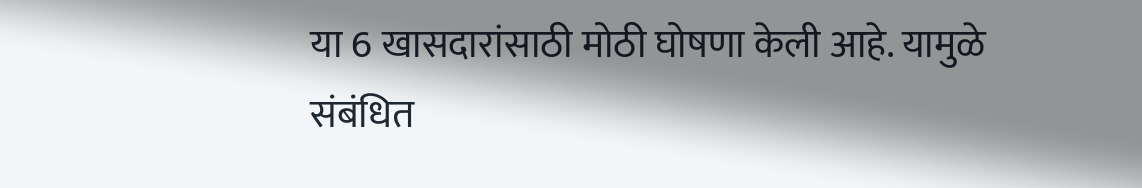या 6 खासदारांसाठी मोठी घोषणा केली आहे. यामुळे संबंधित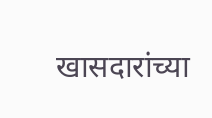खासदारांच्या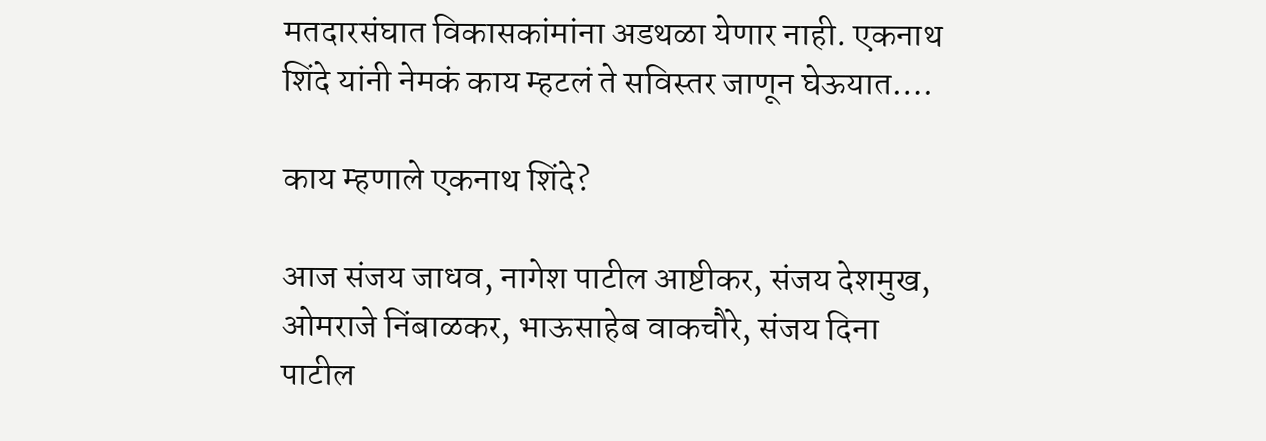मतदारसंघात विकासकांमांना अडथळा येणार नाही. एकनाथ शिंदे यांनी नेमकं काय म्हटलं ते सविस्तर जाणून घेऊयात….

काय म्हणाले एकनाथ शिंदे?

आज संजय जाधव, नागेश पाटील आष्टीकर, संजय देशमुख, ओमराजे निंबाळकर, भाऊसाहेब वाकचौरे, संजय दिना पाटील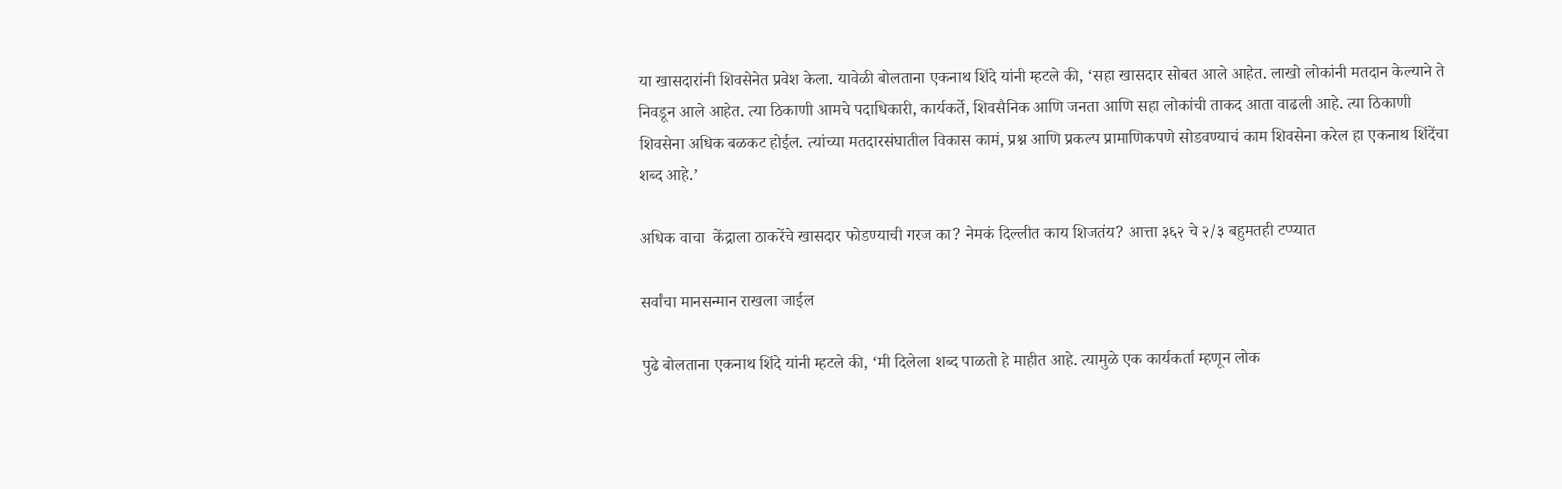या खासदारांनी शिवसेनेत प्रवेश केला. यावेळी बोलताना एकनाथ शिंदे यांनी म्हटले की, ‘सहा खासदार सोबत आले आहेत. लाखो लोकांनी मतदान केल्याने ते निवडून आले आहेत. त्या ठिकाणी आमचे पदाधिकारी, कार्यकर्ते, शिवसैनिक आणि जनता आणि सहा लोकांची ताकद आता वाढली आहे. त्या ठिकाणी शिवसेना अधिक बळकट होईल. त्यांच्या मतदारसंघातील विकास कामं, प्रश्न आणि प्रकल्प प्रामाणिकपणे सोडवण्याचं काम शिवसेना करेल हा एकनाथ शिंदेंचा शब्द आहे.’

अधिक वाचा  केंद्राला ठाकरेंचे खासदार फोडण्याची गरज का? नेमकं दिल्लीत काय शिजतंय? आत्ता ३६२ चे २/३ बहुमतही टप्प्यात

सर्वांचा मानसन्मान राखला जाईल

पुढे बोलताना एकनाथ शिंदे यांनी म्हटले की, ‘मी दिलेला शब्द पाळतो हे माहीत आहे. त्यामुळे एक कार्यकर्ता म्हणून लोक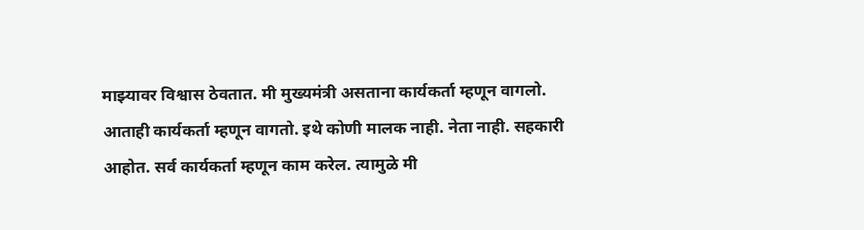माझ्यावर विश्वास ठेवतात. मी मुख्यमंत्री असताना कार्यकर्ता म्हणून वागलो. आताही कार्यकर्ता म्हणून वागतो. इथे कोणी मालक नाही. नेता नाही. सहकारी आहोत. सर्व कार्यकर्ता म्हणून काम करेल. त्यामुळे मी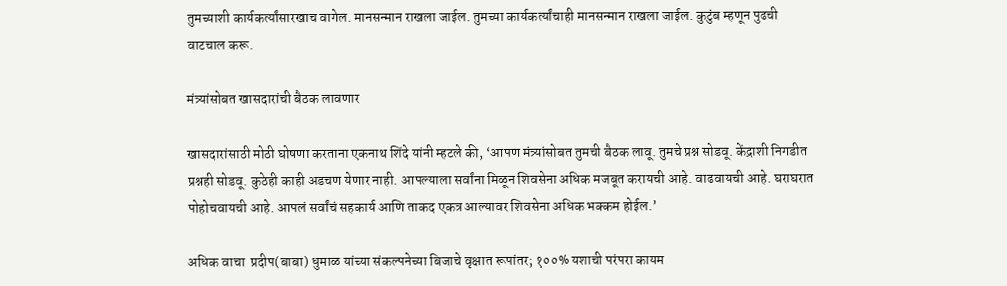तुमच्याशी कार्यकर्त्यांसारखाच वागेल. मानसन्मान राखला जाईल. तुमच्या कार्यकर्त्यांचाही मानसन्मान राखला जाईल. कुटुंब म्हणून पुढची वाटचाल करू.

मंत्र्यांसोबत खासदारांची बैठक लावणार

खासदारांसाठी मोठी घोषणा करताना एकनाथ शिंदे यांनी म्हटले की, ‘आपण मंत्र्यांसोबत तुमची बैठक लावू. तुमचे प्रश्न सोडवू. केंद्राशी निगडीत प्रश्नही सोडवू. कुठेही काही अडचण येणार नाही. आपल्याला सर्वांना मिळून शिवसेना अधिक मजबूत करायची आहे. वाढवायची आहे. घराघरात पोहोचवायची आहे. आपलं सर्वांचं सहकार्य आणि ताकद एकत्र आल्यावर शिवसेना अधिक भक्कम होईल.’

अधिक वाचा  प्रदीप(बाबा) धुमाळ यांच्या संकल्पनेच्या बिजाचे वृक्षात रूपांतर; १००% यशाची परंपरा कायम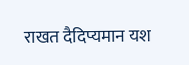राखत दैदिप्यमान यश